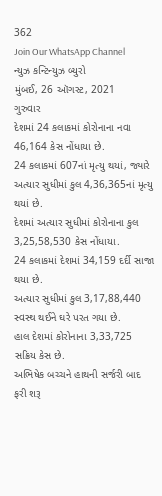362
Join Our WhatsApp Channel
ન્યુઝ કન્ટિન્યુઝ બ્યુરો
મુંબઈ, 26 ઑગસ્ટ, 2021
ગુરુવાર
દેશમાં 24 કલાકમાં કોરોનાના નવા 46,164 કેસ નોંધાયા છે.
24 કલાકમાં 607નાં મૃત્યુ થયાં, જ્યારે અત્યાર સુધીમાં કુલ 4,36,365નાં મૃત્યુ થયાં છે.
દેશમાં અત્યાર સુધીમાં કોરોનાના કુલ 3,25,58,530 કેસ નોંધાયા.
24 કલાકમાં દેશમાં 34,159 દર્દી સાજા થયા છે.
અત્યાર સુધીમાં કુલ 3,17,88,440 સ્વસ્થ થઈને ઘરે પરત ગયા છે.
હાલ દેશમાં કોરોનાના 3,33,725 સક્રિય કેસ છે.
અભિષેક બચ્ચને હાથની સર્જરી બાદ ફરી શરૂ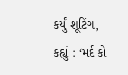કર્યું શૂટિંગ, કહ્યું : ‘મર્દ કો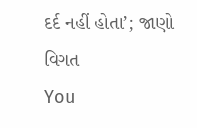દર્દ નહીં હોતા’; જાણો વિગત
You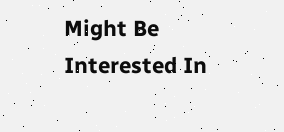Might Be Interested In